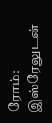ரோம்: இஸ்ரேலுடன்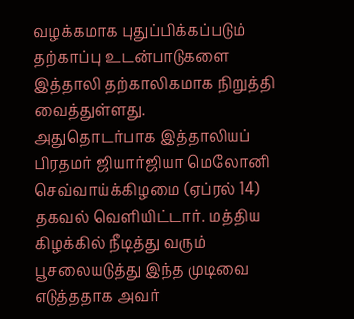வழக்கமாக புதுப்பிக்கப்படும் தற்காப்பு உடன்பாடுகளை இத்தாலி தற்காலிகமாக நிறுத்தி வைத்துள்ளது.
அதுதொடர்பாக இத்தாலியப் பிரதமர் ஜியார்ஜியா மெலோனி செவ்வாய்க்கிழமை (ஏப்ரல் 14) தகவல் வெளியிட்டார். மத்திய கிழக்கில் நீடித்து வரும் பூசலையடுத்து இந்த முடிவை எடுத்ததாக அவர்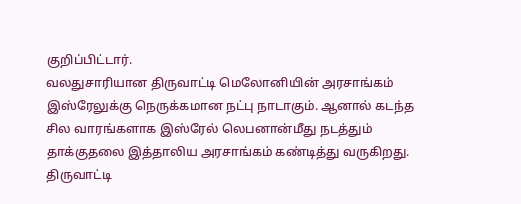குறிப்பிட்டார்.
வலதுசாரியான திருவாட்டி மெலோனியின் அரசாங்கம் இஸ்ரேலுக்கு நெருக்கமான நட்பு நாடாகும். ஆனால் கடந்த சில வாரங்களாக இஸ்ரேல் லெபனான்மீது நடத்தும் தாக்குதலை இத்தாலிய அரசாங்கம் கண்டித்து வருகிறது.
திருவாட்டி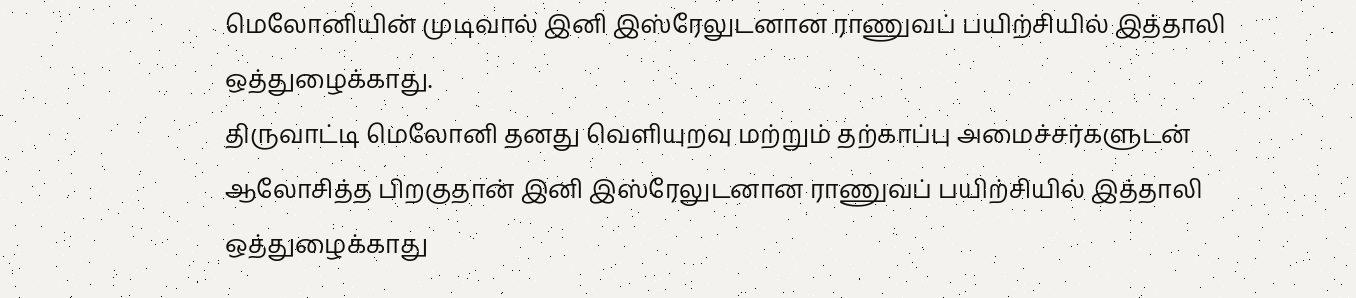மெலோனியின் முடிவால் இனி இஸ்ரேலுடனான ராணுவப் பயிற்சியில் இத்தாலி ஒத்துழைக்காது.
திருவாட்டி மெலோனி தனது வெளியுறவு மற்றும் தற்காப்பு அமைச்சர்களுடன் ஆலோசித்த பிறகுதான் இனி இஸ்ரேலுடனான ராணுவப் பயிற்சியில் இத்தாலி ஒத்துழைக்காது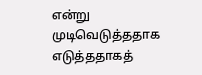என்று முடிவெடுத்ததாக எடுத்ததாகத்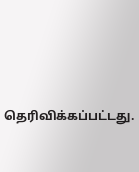தெரிவிக்கப்பட்டது.